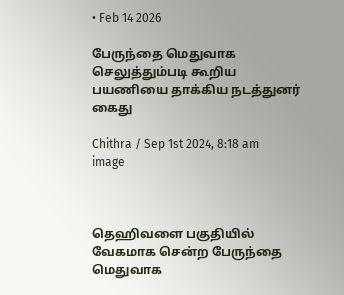• Feb 14 2026

பேருந்தை மெதுவாக செலுத்தும்படி கூறிய பயணியை தாக்கிய நடத்துனர் கைது

Chithra / Sep 1st 2024, 8:18 am
image



தெஹிவளை பகுதியில் வேகமாக சென்ற பேருந்தை மெதுவாக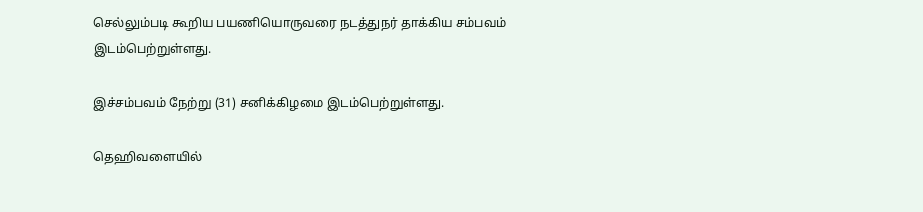செல்லும்படி கூறிய பயணியொருவரை நடத்துநர் தாக்கிய சம்பவம் இடம்பெற்றுள்ளது.

இச்சம்பவம் நேற்று (31) சனிக்கிழமை இடம்பெற்றுள்ளது.

தெஹிவளையில்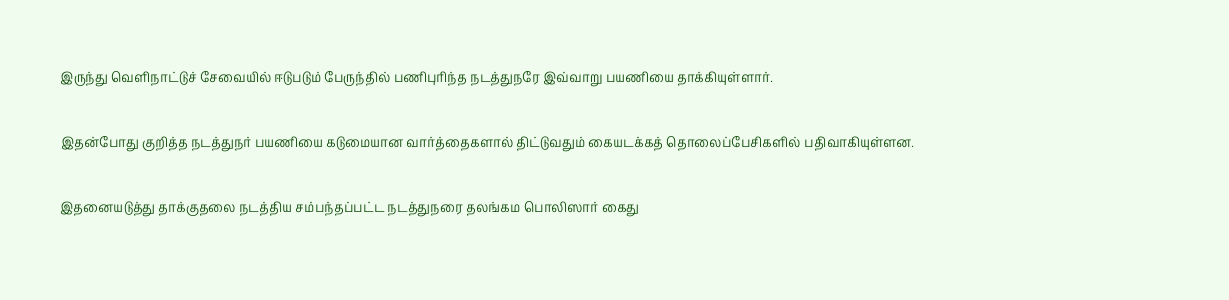இருந்து வெளிநாட்டுச் சேவையில் ஈடுபடும் பேருந்தில் பணிபுரிந்த நடத்துநரே இவ்வாறு பயணியை தாக்கியுள்ளார்.

இதன்போது குறித்த நடத்துநர் பயணியை கடுமையான வார்த்தைகளால் திட்டுவதும் கையடக்கத் தொலைப்பேசிகளில் பதிவாகியுள்ளன.

இதனையடுத்து தாக்குதலை நடத்திய சம்பந்தப்பட்ட நடத்துநரை தலங்கம பொலிஸார் கைது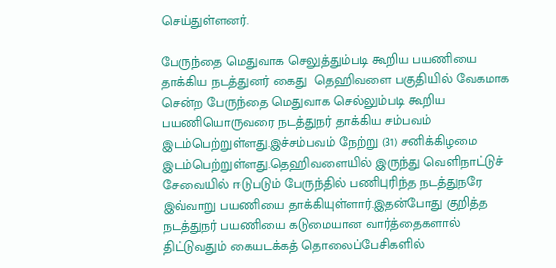செய்துள்ளனர்.

பேருந்தை மெதுவாக செலுத்தும்படி கூறிய பயணியை தாக்கிய நடத்துனர் கைது  தெஹிவளை பகுதியில் வேகமாக சென்ற பேருந்தை மெதுவாக செல்லும்படி கூறிய பயணியொருவரை நடத்துநர் தாக்கிய சம்பவம் இடம்பெற்றுள்ளது.இச்சம்பவம் நேற்று (31) சனிக்கிழமை இடம்பெற்றுள்ளது.தெஹிவளையில் இருந்து வெளிநாட்டுச் சேவையில் ஈடுபடும் பேருந்தில் பணிபுரிந்த நடத்துநரே இவ்வாறு பயணியை தாக்கியுள்ளார்.இதன்போது குறித்த நடத்துநர் பயணியை கடுமையான வார்த்தைகளால் திட்டுவதும் கையடக்கத் தொலைப்பேசிகளில்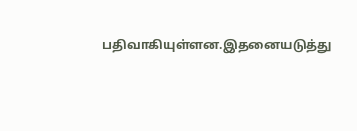பதிவாகியுள்ளன.இதனையடுத்து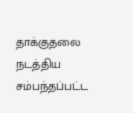தாக்குதலை நடத்திய சம்பந்தப்பட்ட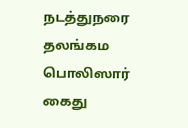நடத்துநரை தலங்கம பொலிஸார் கைது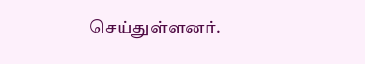செய்துள்ளனர்.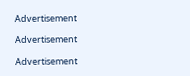Advertisement

Advertisement

Advertisement